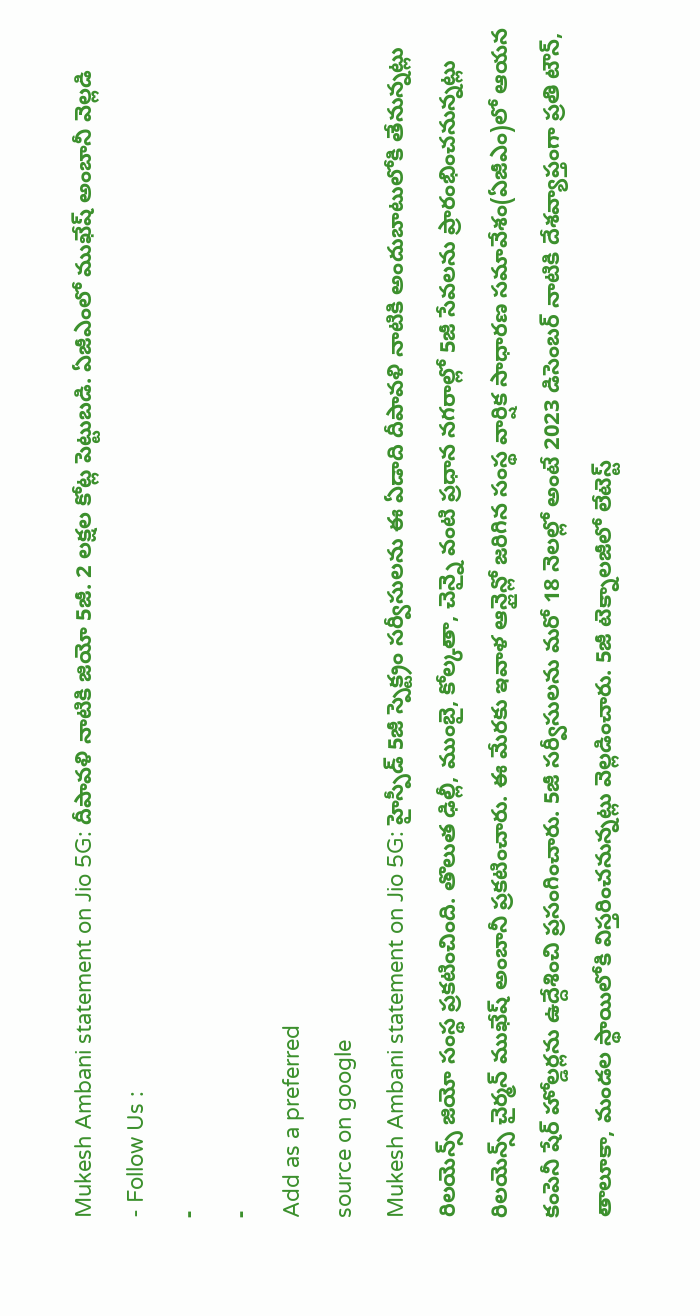Mukesh Ambani statement on Jio 5G: దీపావళి నాటికి జియో 5జీ. 2 లక్షల కోట్ల పెట్టుబడి. ఏజీఎంలో ముఖేష్ అంబానీ వెల్లడి
- Follow Us :
-
-
Add as a preferred
source on google
Mukesh Ambani statement on Jio 5G: హైస్పీడ్ 5జీ స్పెక్ట్రం సర్వీసులను ఈ ఏడాది దీపావళి నాటికి అందుబాటులోకి తేనున్నట్లు రిలయెన్స్ జియో సంస్థ ప్రకటించింది. తొలుత ఢిల్లీ, ముంబై, కోల్కతా, చెన్నై వంటి ప్రధాన నగరాల్లో 5జీ సేవలను ప్రారంభించనున్నట్లు రిలయెన్స్ చైర్మన్ ముఖేష్ అంబానీ ప్రకటించారు. ఈ మేరకు ఇవాళ ఆన్లైన్లో జరిగిన సంస్థ వార్షిక సాధారణ సమావేశం(ఏజీఎం)లో ఆయన కంపెనీ షేర్ హోల్డర్లను ఉద్దేశించి ప్రసంగించారు. 5జీ సర్వీసులను మరో 18 నెలల్లో అంటే 2023 డిసెంబర్ నాటికి దేశవ్యాప్తంగా ప్రతి టౌన్, తాలూకా, మండల స్థాయిలోకి విస్తరించనున్నట్లు వెల్లడించారు. 5జీ టెక్నాలజీలో లేటెస్ట్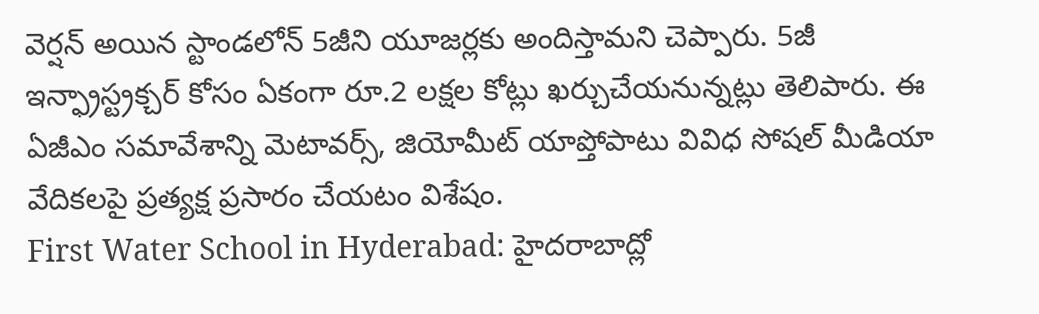వెర్షన్ అయిన స్టాండలోన్ 5జీని యూజర్లకు అందిస్తామని చెప్పారు. 5జీ ఇన్ఫ్రాస్ట్రక్చర్ కోసం ఏకంగా రూ.2 లక్షల కోట్లు ఖర్చుచేయనున్నట్లు తెలిపారు. ఈ ఏజీఎం సమావేశాన్ని మెటావర్స్, జియోమీట్ యాప్తోపాటు వివిధ సోషల్ మీడియా వేదికలపై ప్రత్యక్ష ప్రసారం చేయటం విశేషం.
First Water School in Hyderabad: హైదరాబాద్లో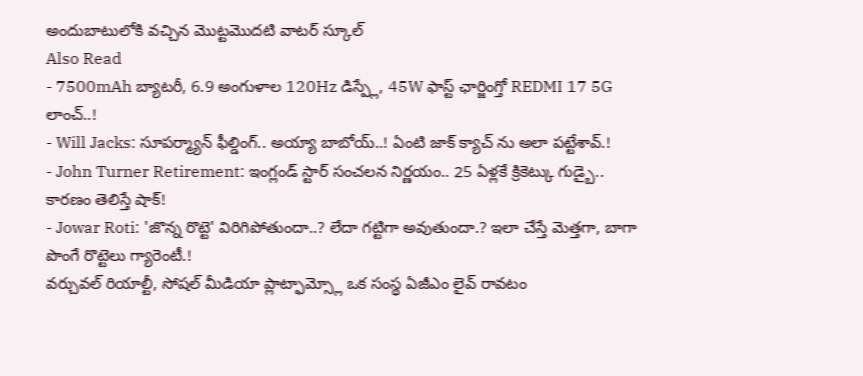అందుబాటులోకి వచ్చిన మొట్టమొదటి వాటర్ స్కూల్
Also Read
- 7500mAh బ్యాటరీ, 6.9 అంగుళాల 120Hz డిస్ప్లే, 45W ఫాస్ట్ ఛార్జింగ్తో REDMI 17 5G లాంచ్..!
- Will Jacks: సూపర్మ్యాన్ ఫీల్డింగ్.. అయ్యా బాబోయ్..! ఏంటి జాక్ క్యాచ్ ను అలా పట్టేశావ్.!
- John Turner Retirement: ఇంగ్లండ్ స్టార్ సంచలన నిర్ణయం.. 25 ఏళ్లకే క్రికెట్కు గుడ్బై.. కారణం తెలిస్తే షాక్!
- Jowar Roti: 'జొన్న రొట్టె' విరిగిపోతుందా..? లేదా గట్టిగా అవుతుందా.? ఇలా చేస్తే మెత్తగా, బాగా పొంగే రొట్టెలు గ్యారెంటీ.!
వర్చువల్ రియాల్టీ, సోషల్ మీడియా ప్లాట్ఫామ్స్లో ఒక సంస్థ ఏజీఎం లైవ్ రావటం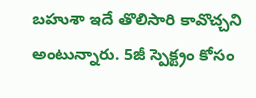బహుశా ఇదే తొలిసారి కావొచ్చని అంటున్నారు. 5జీ స్పెక్ట్రం కోసం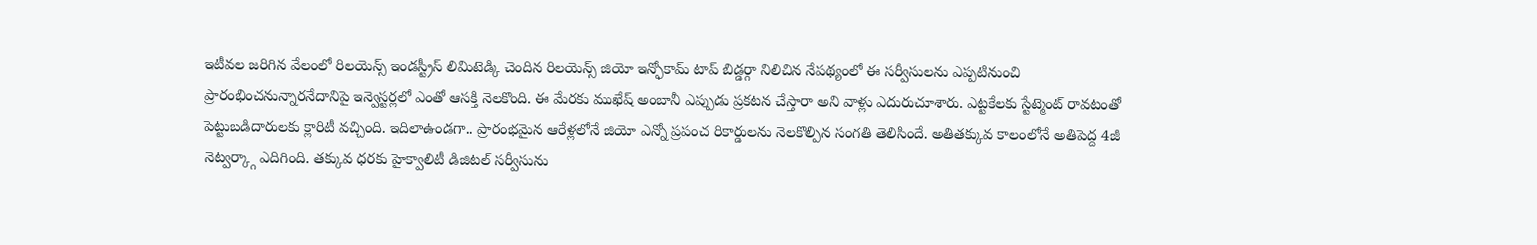ఇటీవల జరిగిన వేలంలో రిలయెన్స్ ఇండస్ట్రీస్ లిమిటెడ్కి చెందిన రిలయెన్స్ జియో ఇన్ఫోకామ్ టాప్ బిడ్డర్గా నిలిచిన నేపథ్యంలో ఈ సర్వీసులను ఎప్పటినుంచి ప్రారంభించనున్నారనేదానిపై ఇన్వెస్టర్లలో ఎంతో ఆసక్తి నెలకొంది. ఈ మేరకు ముఖేష్ అంబానీ ఎప్పుడు ప్రకటన చేస్తారా అని వాళ్లు ఎదురుచూశారు. ఎట్టకేలకు స్టేట్మెంట్ రావటంతో పెట్టుబడిదారులకు క్లారిటీ వచ్చింది. ఇదిలాఉండగా.. ప్రారంభమైన ఆరేళ్లలోనే జియో ఎన్నో ప్రపంచ రికార్డులను నెలకొల్పిన సంగతి తెలిసిందే. అతితక్కువ కాలంలోనే అతిపెద్ద 4జీ నెట్వర్క్గా ఎదిగింది. తక్కువ ధరకు హైక్వాలిటీ డిజిటల్ సర్వీసును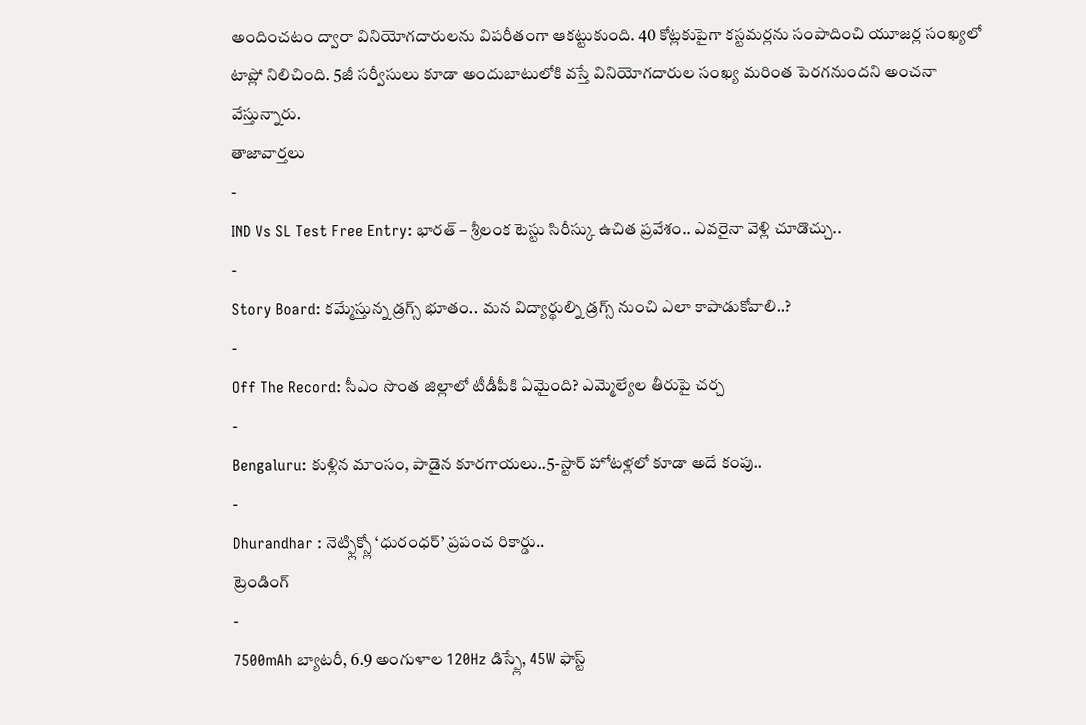అందించటం ద్వారా వినియోగదారులను విపరీతంగా ఆకట్టుకుంది. 40 కోట్లకుపైగా కస్టమర్లను సంపాదించి యూజర్ల సంఖ్యలో టాప్లో నిలిచింది. 5జీ సర్వీసులు కూడా అందుబాటులోకి వస్తే వినియోగదారుల సంఖ్య మరింత పెరగనుందని అంచనా వేస్తున్నారు.
తాజావార్తలు
-
IND Vs SL Test Free Entry: భారత్ – శ్రీలంక టెస్టు సిరీస్కు ఉచిత ప్రవేశం.. ఎవరైనా వెళ్లి చూడొచ్చు..
-
Story Board: కమ్మేస్తున్న డ్రగ్స్ భూతం.. మన విద్యార్థుల్ని డ్రగ్స్ నుంచి ఎలా కాపాడుకోవాలి..?
-
Off The Record: సీఎం సొంత జిల్లాలో టీడీపీకి ఏమైంది? ఎమ్మెల్యేల తీరుపై చర్చ
-
Bengaluru: కుళ్లిన మాంసం, పాడైన కూరగాయలు..5-స్టార్ హోటళ్లలో కూడా అదే కంపు..
-
Dhurandhar : నెట్ఫ్లిక్స్లో ‘ధురంధర్’ ప్రపంచ రికార్డు..
ట్రెండింగ్
-
7500mAh బ్యాటరీ, 6.9 అంగుళాల 120Hz డిస్ప్లే, 45W ఫాస్ట్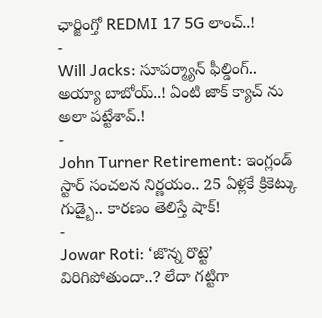ఛార్జింగ్తో REDMI 17 5G లాంచ్..!
-
Will Jacks: సూపర్మ్యాన్ ఫీల్డింగ్.. అయ్యా బాబోయ్..! ఏంటి జాక్ క్యాచ్ ను అలా పట్టేశావ్.!
-
John Turner Retirement: ఇంగ్లండ్ స్టార్ సంచలన నిర్ణయం.. 25 ఏళ్లకే క్రికెట్కు గుడ్బై.. కారణం తెలిస్తే షాక్!
-
Jowar Roti: ‘జొన్న రొట్టె’ విరిగిపోతుందా..? లేదా గట్టిగా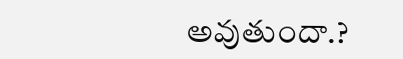అవుతుందా.?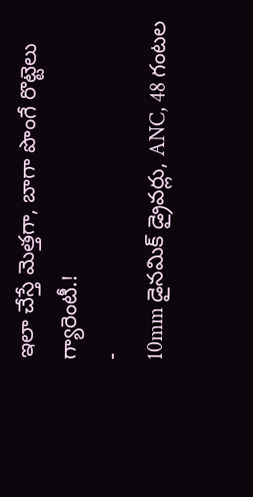ఇలా చేస్తే మెత్తగా, బాగా పొంగే రొట్టెలు గ్యారెంటీ.!
-
10mm డైనమిక్ డ్రైవర్లు, ANC, 48 గంటల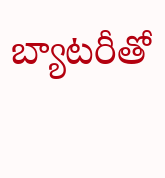బ్యాటరీతో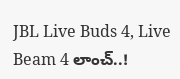JBL Live Buds 4, Live Beam 4 లాంచ్..!